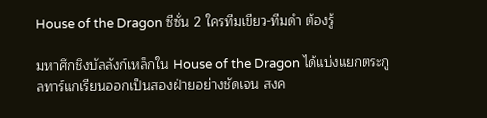House of the Dragon ซีซั่น 2 ใครทีมเขียว-ทีมดำ ต้องรู้

มหาศึกชิงบัลลังก์เหล็กใน House of the Dragon ได้แบ่งแยกตระกูลทาร์แกเรียนออกเป็นสองฝ่ายอย่างชัดเจน สงค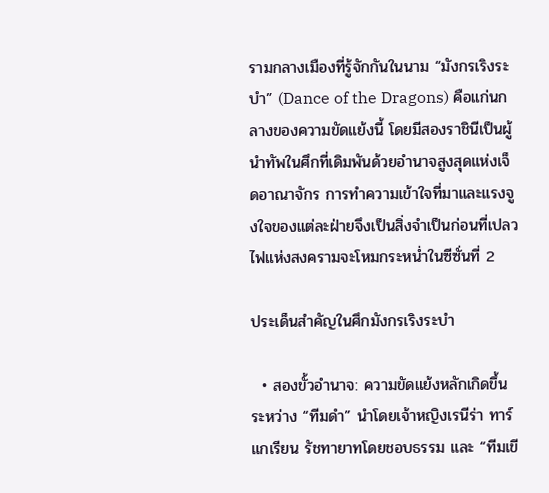รามกลางเมืองที่รู้จักกันในนาม “มังกรเริงระบำ” (Dance of the Dragons) คือแก่นกลางของความขัดแย้งนี้ โดยมีสองราชินีเป็นผู้นำทัพในศึกที่เดิมพันด้วยอำนาจสูงสุดแห่งเจ็ดอาณาจักร การทำความเข้าใจที่มาและแรงจูงใจของแต่ละฝ่ายจึงเป็นสิ่งจำเป็นก่อนที่เปลวไฟแห่งสงครามจะโหมกระหน่ำในซีซั่นที่ 2

ประเด็นสำคัญในศึกมังกรเริงระบำ

  • สองขั้วอำนาจ: ความขัดแย้งหลักเกิดขึ้นระหว่าง “ทีมดำ” นำโดยเจ้าหญิงเรนีร่า ทาร์แกเรียน รัชทายาทโดยชอบธรรม และ “ทีมเขี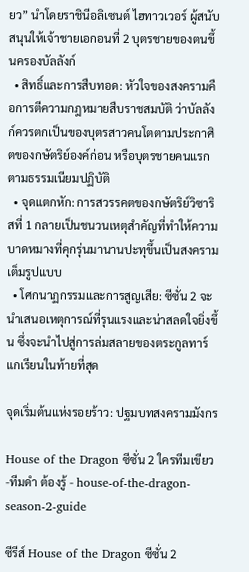ยว” นำโดยราชินีอลิเซนต์ ไฮทาวเวอร์ ผู้สนับสนุนให้เจ้าชายเอกอนที่ 2 บุตรชายของตนขึ้นครองบัลลังก์
  • สิทธิ์และการสืบทอด: หัวใจของสงครามคือการตีความกฎหมายสืบราชสมบัติ ว่าบัลลังก์ควรตกเป็นของบุตรสาวคนโตตามประกาศิตของกษัตริย์องค์ก่อน หรือบุตรชายคนแรกตามธรรมเนียมปฏิบัติ
  • จุดแตกหัก: การสวรรคตของกษัตริย์วิซาริสที่ 1 กลายเป็นชนวนเหตุสำคัญที่ทำให้ความบาดหมางที่คุกรุ่นมานานปะทุขึ้นเป็นสงครามเต็มรูปแบบ
  • โศกนาฏกรรมและการสูญเสีย: ซีซั่น 2 จะนำเสนอเหตุการณ์ที่รุนแรงและน่าสลดใจยิ่งขึ้น ซึ่งจะนำไปสู่การล่มสลายของตระกูลทาร์แกเรียนในท้ายที่สุด

จุดเริ่มต้นแห่งรอยร้าว: ปฐมบทสงครามมังกร

House of the Dragon ซีซั่น 2 ใครทีมเขียว-ทีมดำ ต้องรู้ - house-of-the-dragon-season-2-guide

ซีรีส์ House of the Dragon ซีซั่น 2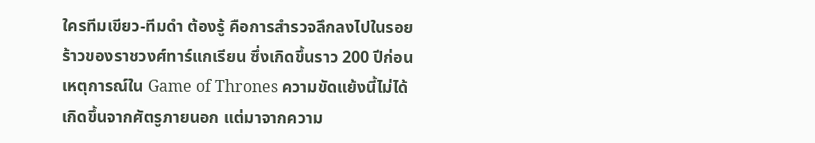ใครทีมเขียว-ทีมดำ ต้องรู้ คือการสำรวจลึกลงไปในรอยร้าวของราชวงศ์ทาร์แกเรียน ซึ่งเกิดขึ้นราว 200 ปีก่อนเหตุการณ์ใน Game of Thrones ความขัดแย้งนี้ไม่ได้เกิดขึ้นจากศัตรูภายนอก แต่มาจากความ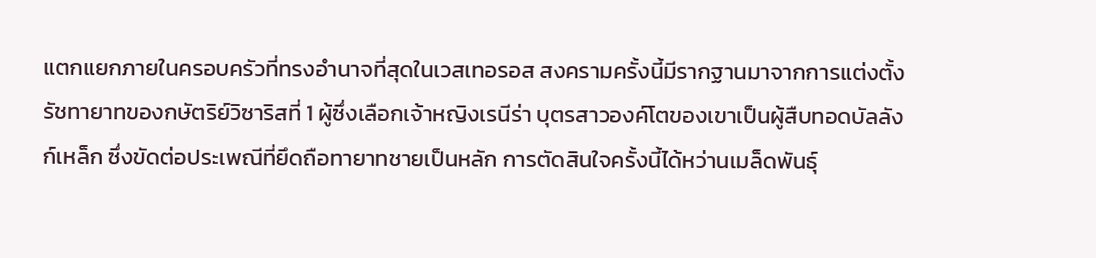แตกแยกภายในครอบครัวที่ทรงอำนาจที่สุดในเวสเทอรอส สงครามครั้งนี้มีรากฐานมาจากการแต่งตั้งรัชทายาทของกษัตริย์วิซาริสที่ 1 ผู้ซึ่งเลือกเจ้าหญิงเรนีร่า บุตรสาวองค์โตของเขาเป็นผู้สืบทอดบัลลังก์เหล็ก ซึ่งขัดต่อประเพณีที่ยึดถือทายาทชายเป็นหลัก การตัดสินใจครั้งนี้ได้หว่านเมล็ดพันธุ์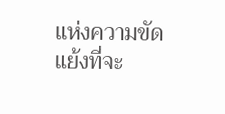แห่งความขัดแย้งที่จะ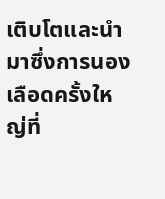เติบโตและนำมาซึ่งการนองเลือดครั้งใหญ่ที่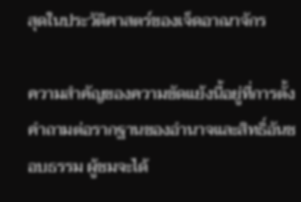สุดในประวัติศาสตร์ของเจ็ดอาณาจักร

ความสำคัญของความขัดแย้งนี้อยู่ที่การตั้งคำถามต่อรากฐานของอำนาจและสิทธิ์อันชอบธรรม ผู้ชมจะได้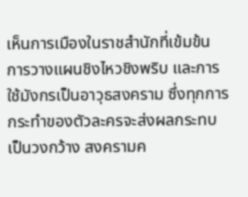เห็นการเมืองในราชสำนักที่เข้มข้น การวางแผนชิงไหวชิงพริบ และการใช้มังกรเป็นอาวุธสงคราม ซึ่งทุกการกระทำของตัวละครจะส่งผลกระทบเป็นวงกว้าง สงครามค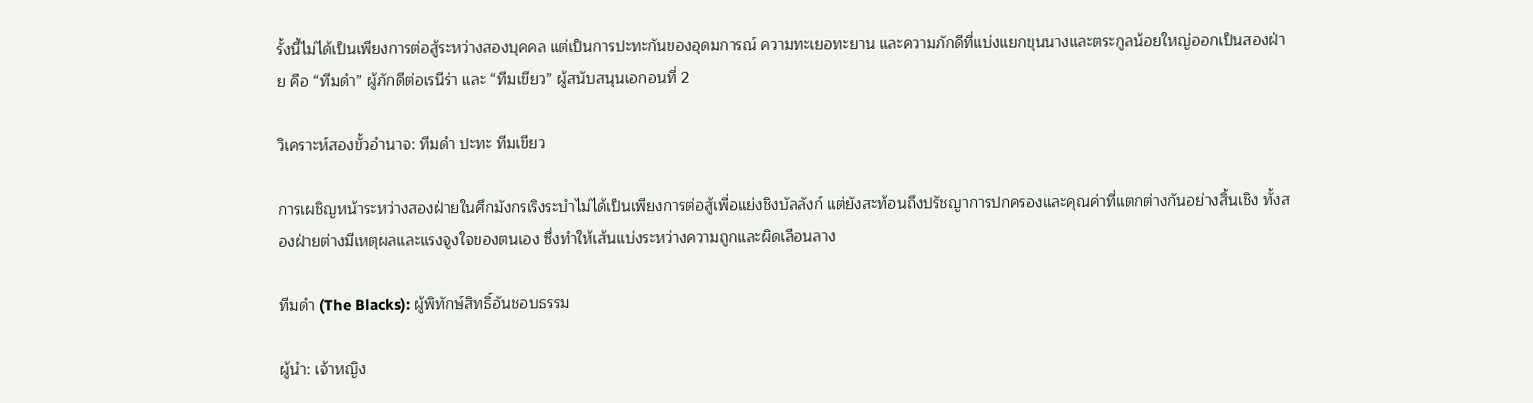รั้งนี้ไม่ได้เป็นเพียงการต่อสู้ระหว่างสองบุคคล แต่เป็นการปะทะกันของอุดมการณ์ ความทะเยอทะยาน และความภักดีที่แบ่งแยกขุนนางและตระกูลน้อยใหญ่ออกเป็นสองฝ่าย คือ “ทีมดำ” ผู้ภักดีต่อเรนีร่า และ “ทีมเขียว” ผู้สนับสนุนเอกอนที่ 2

วิเคราะห์สองขั้วอำนาจ: ทีมดำ ปะทะ ทีมเขียว

การเผชิญหน้าระหว่างสองฝ่ายในศึกมังกรเริงระบำไม่ได้เป็นเพียงการต่อสู้เพื่อแย่งชิงบัลลังก์ แต่ยังสะท้อนถึงปรัชญาการปกครองและคุณค่าที่แตกต่างกันอย่างสิ้นเชิง ทั้งสองฝ่ายต่างมีเหตุผลและแรงจูงใจของตนเอง ซึ่งทำให้เส้นแบ่งระหว่างความถูกและผิดเลือนลาง

ทีมดำ (The Blacks): ผู้พิทักษ์สิทธิ์อันชอบธรรม

ผู้นำ: เจ้าหญิง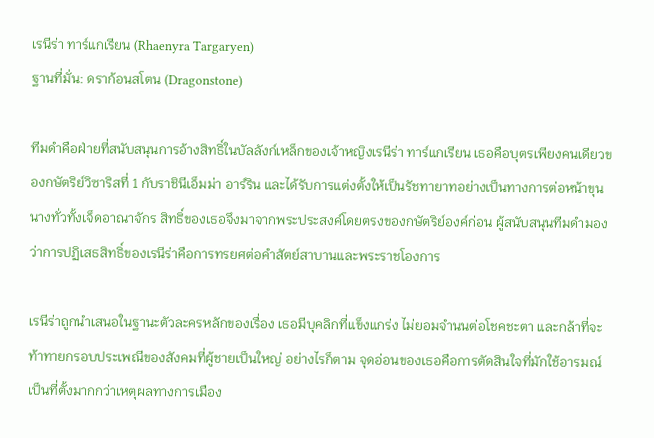เรนีร่า ทาร์แกเรียน (Rhaenyra Targaryen)
ฐานที่มั่น: ดราก้อนสโตน (Dragonstone)

ทีมดำคือฝ่ายที่สนับสนุนการอ้างสิทธิ์ในบัลลังก์เหล็กของเจ้าหญิงเรนีร่า ทาร์แกเรียน เธอคือบุตรเพียงคนเดียวของกษัตริย์วิซาริสที่ 1 กับราชินีเอ็มม่า อาร์ริน และได้รับการแต่งตั้งให้เป็นรัชทายาทอย่างเป็นทางการต่อหน้าขุนนางทั่วทั้งเจ็ดอาณาจักร สิทธิ์ของเธอจึงมาจากพระประสงค์โดยตรงของกษัตริย์องค์ก่อน ผู้สนับสนุนทีมดำมองว่าการปฏิเสธสิทธิ์ของเรนีร่าคือการทรยศต่อคำสัตย์สาบานและพระราชโองการ

เรนีร่าถูกนำเสนอในฐานะตัวละครหลักของเรื่อง เธอมีบุคลิกที่แข็งแกร่ง ไม่ยอมจำนนต่อโชคชะตา และกล้าที่จะท้าทายกรอบประเพณีของสังคมที่ผู้ชายเป็นใหญ่ อย่างไรก็ตาม จุดอ่อนของเธอคือการตัดสินใจที่มักใช้อารมณ์เป็นที่ตั้งมากกว่าเหตุผลทางการเมือง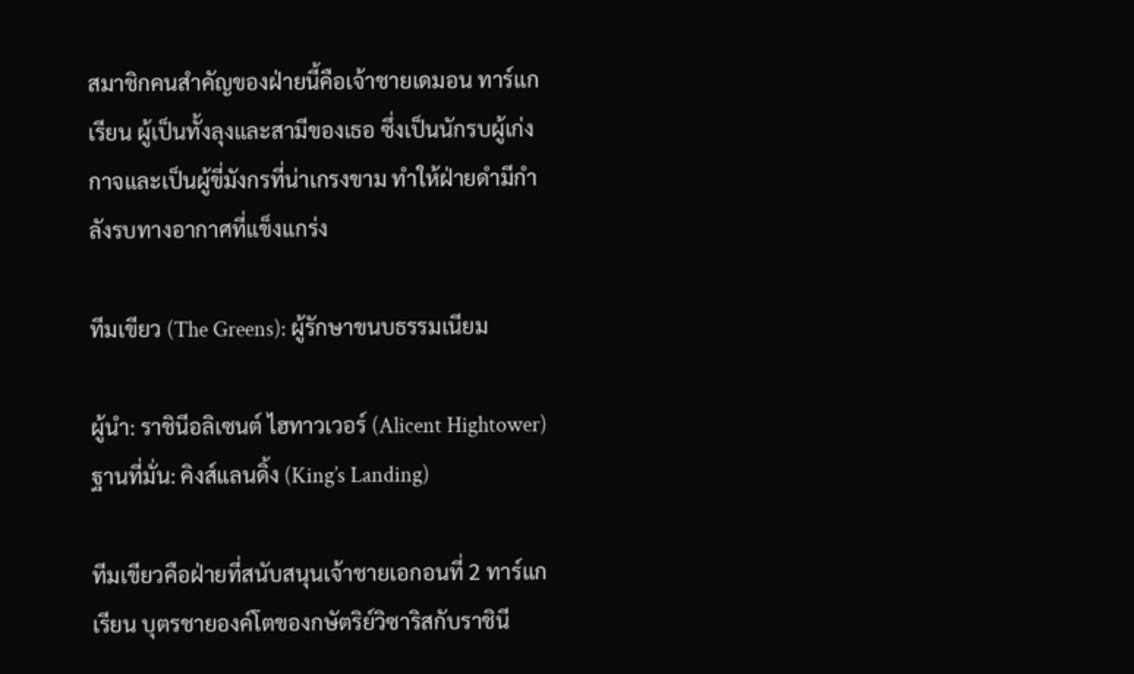สมาชิกคนสำคัญของฝ่ายนี้คือเจ้าชายเดมอน ทาร์แกเรียน ผู้เป็นทั้งลุงและสามีของเธอ ซึ่งเป็นนักรบผู้เก่งกาจและเป็นผู้ขี่มังกรที่น่าเกรงขาม ทำให้ฝ่ายดำมีกำลังรบทางอากาศที่แข็งแกร่ง

ทีมเขียว (The Greens): ผู้รักษาขนบธรรมเนียม

ผู้นำ: ราชินีอลิเซนต์ ไฮทาวเวอร์ (Alicent Hightower)
ฐานที่มั่น: คิงส์แลนดิ้ง (King’s Landing)

ทีมเขียวคือฝ่ายที่สนับสนุนเจ้าชายเอกอนที่ 2 ทาร์แกเรียน บุตรชายองค์โตของกษัตริย์วิซาริสกับราชินี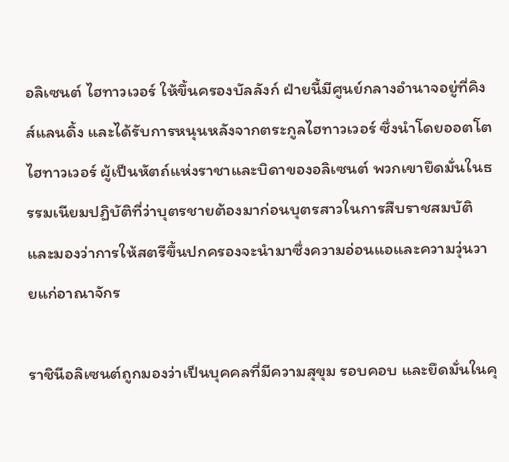อลิเซนต์ ไฮทาวเวอร์ ให้ขึ้นครองบัลลังก์ ฝ่ายนี้มีศูนย์กลางอำนาจอยู่ที่คิงส์แลนดิ้ง และได้รับการหนุนหลังจากตระกูลไฮทาวเวอร์ ซึ่งนำโดยออตโต ไฮทาวเวอร์ ผู้เป็นหัตถ์แห่งราชาและบิดาของอลิเซนต์ พวกเขายึดมั่นในธรรมเนียมปฏิบัติที่ว่าบุตรชายต้องมาก่อนบุตรสาวในการสืบราชสมบัติ และมองว่าการให้สตรีขึ้นปกครองจะนำมาซึ่งความอ่อนแอและความวุ่นวายแก่อาณาจักร

ราชินีอลิเซนต์ถูกมองว่าเป็นบุคคลที่มีความสุขุม รอบคอบ และยึดมั่นในคุ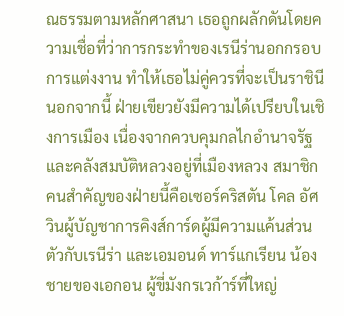ณธรรมตามหลักศาสนา เธอถูกผลักดันโดยความเชื่อที่ว่าการกระทำของเรนีร่านอกกรอบการแต่งงาน ทำให้เธอไม่คู่ควรที่จะเป็นราชินี นอกจากนี้ ฝ่ายเขียวยังมีความได้เปรียบในเชิงการเมือง เนื่องจากควบคุมกลไกอำนาจรัฐและคลังสมบัติหลวงอยู่ที่เมืองหลวง สมาชิกคนสำคัญของฝ่ายนี้คือเซอร์คริสตัน โคล อัศวินผู้บัญชาการคิงส์การ์ดผู้มีความแค้นส่วนตัวกับเรนีร่า และเอมอนด์ ทาร์แกเรียน น้องชายของเอกอน ผู้ขี่มังกรเวก้าร์ที่ใหญ่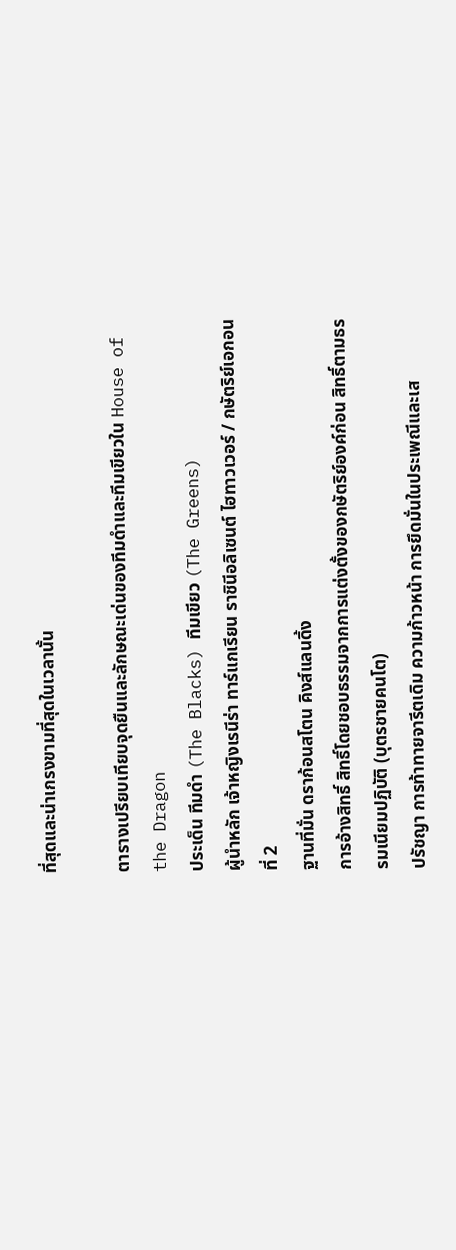ที่สุดและน่าเกรงขามที่สุดในเวลานั้น

ตารางเปรียบเทียบจุดยืนและลักษณะเด่นของทีมดำและทีมเขียวใน House of the Dragon
ประเด็น ทีมดำ (The Blacks) ทีมเขียว (The Greens)
ผู้นำหลัก เจ้าหญิงเรนีร่า ทาร์แกเรียน ราชินีอลิเซนต์ ไฮทาวเวอร์ / กษัตริย์เอกอนที่ 2
ฐานที่มั่น ดราก้อนสโตน คิงส์แลนดิ้ง
การอ้างสิทธิ์ สิทธิ์โดยชอบธรรมจากการแต่งตั้งของกษัตริย์องค์ก่อน สิทธิ์ตามธรรมเนียมปฏิบัติ (บุตรชายคนโต)
ปรัชญา การท้าทายจารีตเดิม ความก้าวหน้า การยึดมั่นในประเพณีและเส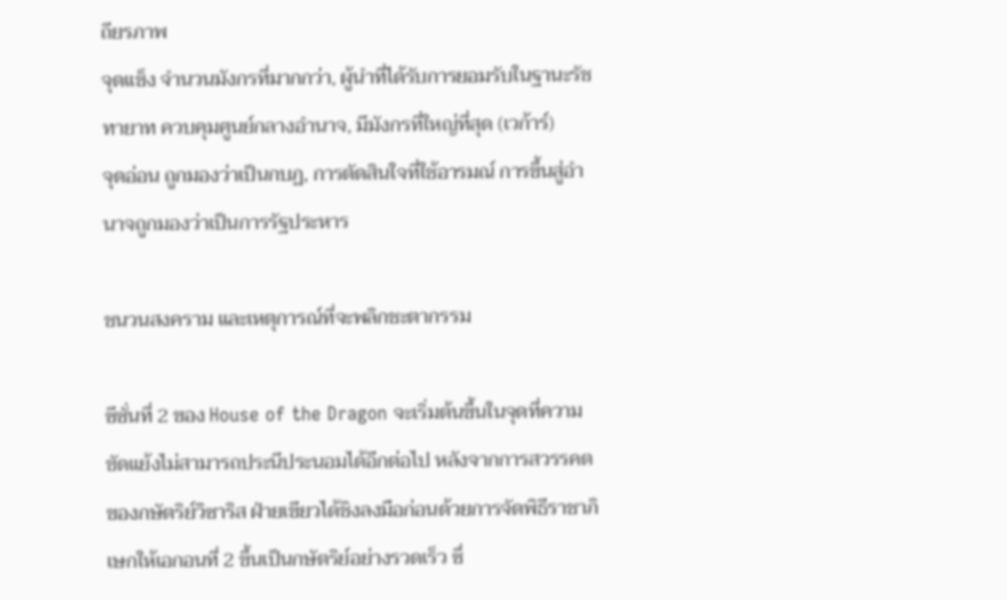ถียรภาพ
จุดแข็ง จำนวนมังกรที่มากกว่า, ผู้นำที่ได้รับการยอมรับในฐานะรัชทายาท ควบคุมศูนย์กลางอำนาจ, มีมังกรที่ใหญ่ที่สุด (เวก้าร์)
จุดอ่อน ถูกมองว่าเป็นกบฏ, การตัดสินใจที่ใช้อารมณ์ การขึ้นสู่อำนาจถูกมองว่าเป็นการรัฐประหาร

ชนวนสงคราม และเหตุการณ์ที่จะพลิกชะตากรรม

ซีซั่นที่ 2 ของ House of the Dragon จะเริ่มต้นขึ้นในจุดที่ความขัดแย้งไม่สามารถประนีประนอมได้อีกต่อไป หลังจากการสวรรคตของกษัตริย์วิซาริส ฝ่ายเขียวได้ชิงลงมือก่อนด้วยการจัดพิธีราชาภิเษกให้เอกอนที่ 2 ขึ้นเป็นกษัตริย์อย่างรวดเร็ว ซึ่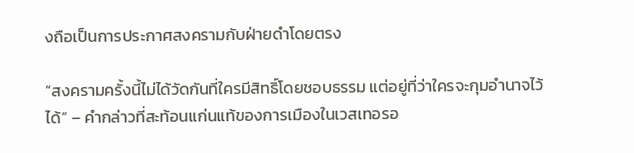งถือเป็นการประกาศสงครามกับฝ่ายดำโดยตรง

“สงครามครั้งนี้ไม่ได้วัดกันที่ใครมีสิทธิ์โดยชอบธรรม แต่อยู่ที่ว่าใครจะกุมอำนาจไว้ได้” – คำกล่าวที่สะท้อนแก่นแท้ของการเมืองในเวสเทอรอ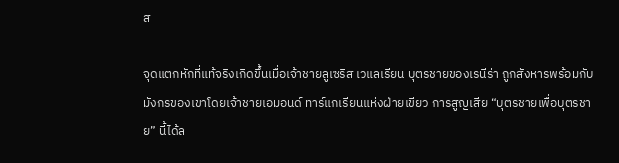ส

จุดแตกหักที่แท้จริงเกิดขึ้นเมื่อเจ้าชายลูเซริส เวแลเรียน บุตรชายของเรนีร่า ถูกสังหารพร้อมกับมังกรของเขาโดยเจ้าชายเอมอนด์ ทาร์แกเรียนแห่งฝ่ายเขียว การสูญเสีย “บุตรชายเพื่อบุตรชาย” นี้ได้ล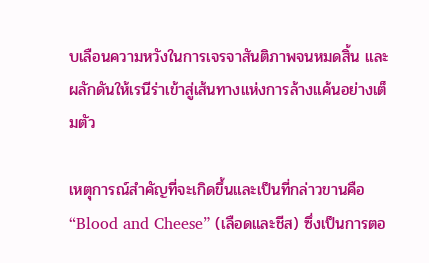บเลือนความหวังในการเจรจาสันติภาพจนหมดสิ้น และผลักดันให้เรนีร่าเข้าสู่เส้นทางแห่งการล้างแค้นอย่างเต็มตัว

เหตุการณ์สำคัญที่จะเกิดขึ้นและเป็นที่กล่าวขานคือ “Blood and Cheese” (เลือดและชีส) ซึ่งเป็นการตอ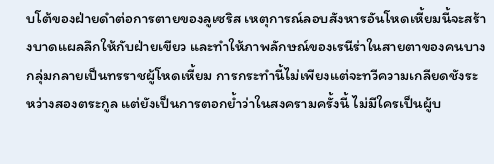บโต้ของฝ่ายดำต่อการตายของลูเซริส เหตุการณ์ลอบสังหารอันโหดเหี้ยมนี้จะสร้างบาดแผลลึกให้กับฝ่ายเขียว และทำให้ภาพลักษณ์ของเรนีร่าในสายตาของคนบางกลุ่มกลายเป็นทรราชผู้โหดเหี้ยม การกระทำนี้ไม่เพียงแต่จะทวีความเกลียดชังระหว่างสองตระกูล แต่ยังเป็นการตอกย้ำว่าในสงครามครั้งนี้ ไม่มีใครเป็นผู้บ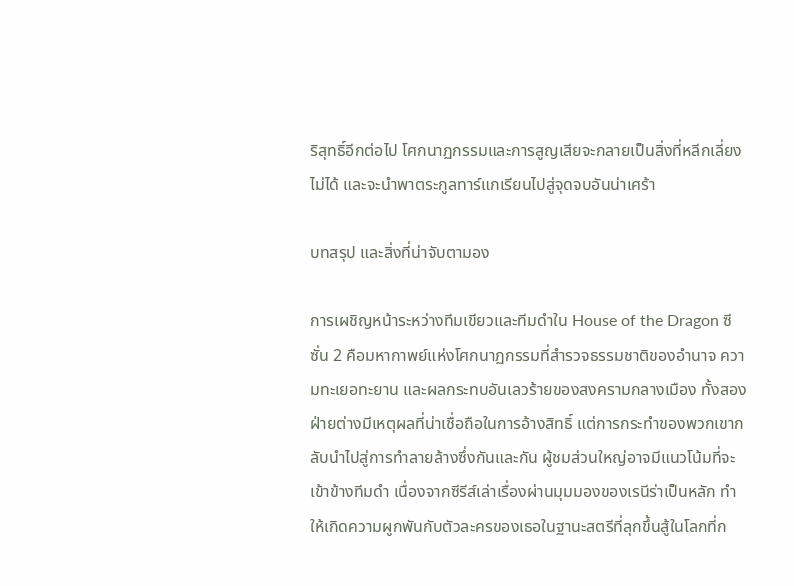ริสุทธิ์อีกต่อไป โศกนาฏกรรมและการสูญเสียจะกลายเป็นสิ่งที่หลีกเลี่ยงไม่ได้ และจะนำพาตระกูลทาร์แกเรียนไปสู่จุดจบอันน่าเศร้า

บทสรุป และสิ่งที่น่าจับตามอง

การเผชิญหน้าระหว่างทีมเขียวและทีมดำใน House of the Dragon ซีซั่น 2 คือมหากาพย์แห่งโศกนาฏกรรมที่สำรวจธรรมชาติของอำนาจ ความทะเยอทะยาน และผลกระทบอันเลวร้ายของสงครามกลางเมือง ทั้งสองฝ่ายต่างมีเหตุผลที่น่าเชื่อถือในการอ้างสิทธิ์ แต่การกระทำของพวกเขากลับนำไปสู่การทำลายล้างซึ่งกันและกัน ผู้ชมส่วนใหญ่อาจมีแนวโน้มที่จะเข้าข้างทีมดำ เนื่องจากซีรีส์เล่าเรื่องผ่านมุมมองของเรนีร่าเป็นหลัก ทำให้เกิดความผูกพันกับตัวละครของเธอในฐานะสตรีที่ลุกขึ้นสู้ในโลกที่ก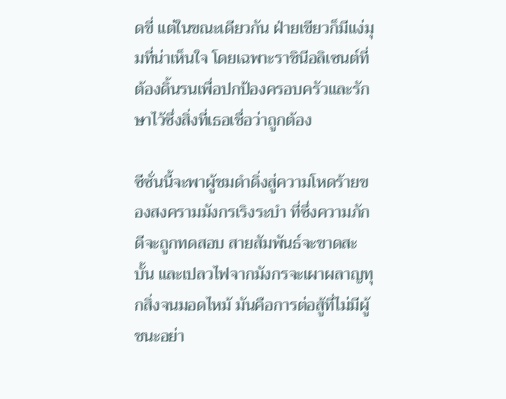ดขี่ แต่ในขณะเดียวกัน ฝ่ายเขียวก็มีแง่มุมที่น่าเห็นใจ โดยเฉพาะราชินีอลิเซนต์ที่ต้องดิ้นรนเพื่อปกป้องครอบครัวและรักษาไว้ซึ่งสิ่งที่เธอเชื่อว่าถูกต้อง

ซีซั่นนี้จะพาผู้ชมดำดิ่งสู่ความโหดร้ายของสงครามมังกรเริงระบำ ที่ซึ่งความภักดีจะถูกทดสอบ สายสัมพันธ์จะขาดสะบั้น และเปลวไฟจากมังกรจะเผาผลาญทุกสิ่งจนมอดไหม้ มันคือการต่อสู้ที่ไม่มีผู้ชนะอย่า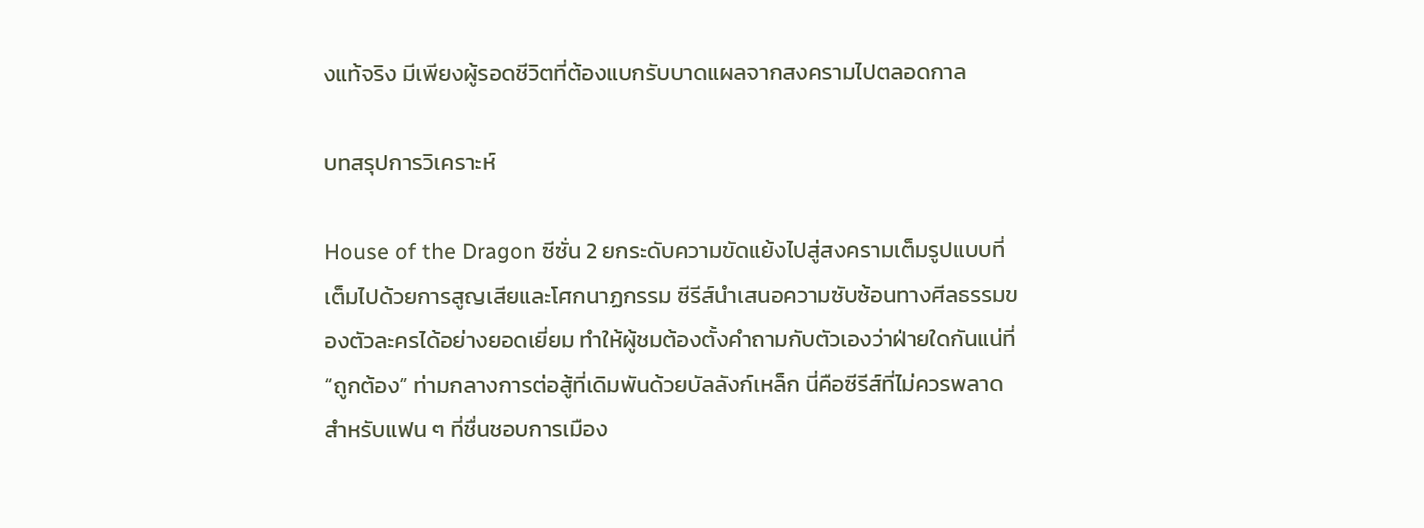งแท้จริง มีเพียงผู้รอดชีวิตที่ต้องแบกรับบาดแผลจากสงครามไปตลอดกาล

บทสรุปการวิเคราะห์

House of the Dragon ซีซั่น 2 ยกระดับความขัดแย้งไปสู่สงครามเต็มรูปแบบที่เต็มไปด้วยการสูญเสียและโศกนาฏกรรม ซีรีส์นำเสนอความซับซ้อนทางศีลธรรมของตัวละครได้อย่างยอดเยี่ยม ทำให้ผู้ชมต้องตั้งคำถามกับตัวเองว่าฝ่ายใดกันแน่ที่ “ถูกต้อง” ท่ามกลางการต่อสู้ที่เดิมพันด้วยบัลลังก์เหล็ก นี่คือซีรีส์ที่ไม่ควรพลาดสำหรับแฟน ๆ ที่ชื่นชอบการเมือง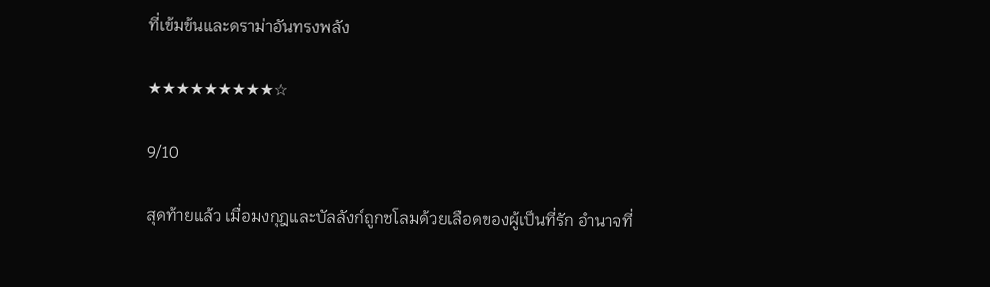ที่เข้มข้นและดราม่าอันทรงพลัง

★★★★★★★★★☆

9/10

สุดท้ายแล้ว เมื่อมงกุฎและบัลลังก์ถูกชโลมด้วยเลือดของผู้เป็นที่รัก อำนาจที่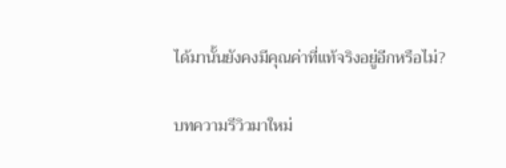ได้มานั้นยังคงมีคุณค่าที่แท้จริงอยู่อีกหรือไม่?

บทความรีวิวมาใหม่